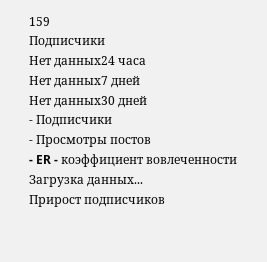159
Подписчики
Нет данных24 часа
Нет данных7 дней
Нет данных30 дней
- Подписчики
- Просмотры постов
- ER - коэффициент вовлеченности
Загрузка данных...
Прирост подписчиков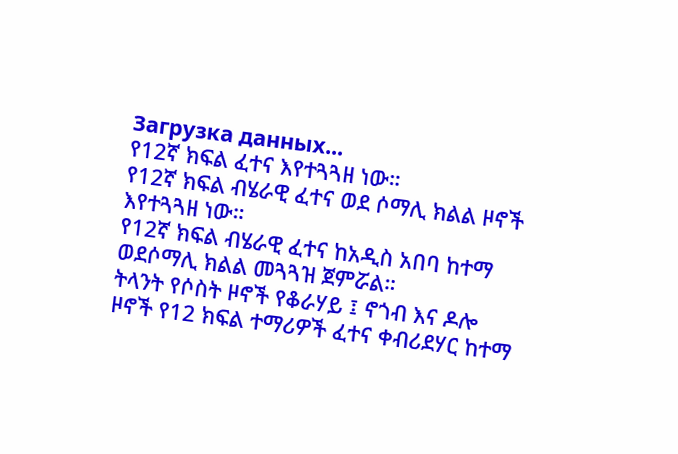Загрузка данных...
የ12ኛ ክፍል ፈተና እየተጓጓዘ ነው።
የ12ኛ ክፍል ብሄራዊ ፈተና ወደ ሶማሊ ክልል ዞኖች እየተጓጓዘ ነው።
የ12ኛ ክፍል ብሄራዊ ፈተና ከአዲስ አበባ ከተማ ወደሶማሊ ክልል መጓጓዝ ጀምሯል።
ትላንት የሶስት ዞኖች የቆራሃይ ፤ ኖጎብ እና ዶሎ ዞኖች የ12 ክፍል ተማሪዎች ፈተና ቀብሪደሃር ከተማ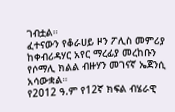ገብቷል።
ፈተናውን የቆራሀይ ዞን ፖሊስ መምሪያ ከቀብሪዳሃር አየር ማረፊያ መረከቡን የሶማሊ ክልል ብዙሃን መገናኛ ኤጀንሲ አሳውቋል።
የ2012 ዓ.ም የ12ኛ ክፍል ብሄራዊ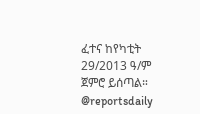ፈተና ከየካቲት 29/2013 ዓ/ም ጀምሮ ይሰጣል።
@reportsdaily